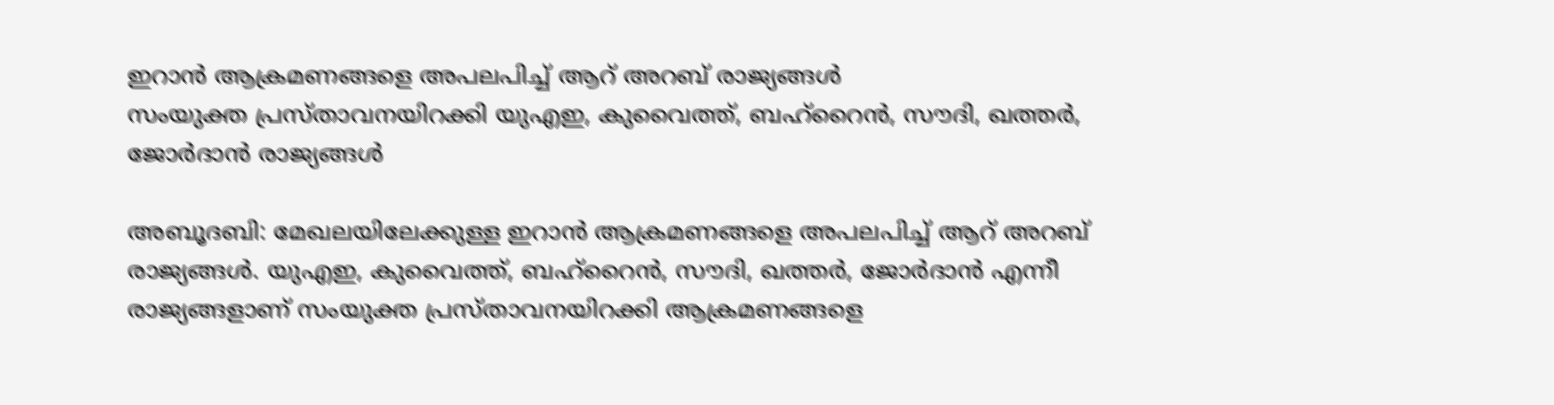ഇറാൻ ആക്രമണങ്ങളെ അപലപിച്ച് ആറ് അറബ് രാജ്യങ്ങൾ
സംയുക്ത പ്രസ്താവനയിറക്കി യുഎഇ, കുവൈത്ത്, ബഹ്റൈൻ, സൗദി, ഖത്തർ, ജോർദാൻ രാജ്യങ്ങൾ

അബൂദബി: മേഖലയിലേക്കുള്ള ഇറാൻ ആക്രമണങ്ങളെ അപലപിച്ച് ആറ് അറബ് രാജ്യങ്ങൾ. യുഎഇ, കുവൈത്ത്, ബഹ്റൈൻ, സൗദി, ഖത്തർ, ജോർദാൻ എന്നീ രാജ്യങ്ങളാണ് സംയുക്ത പ്രസ്താവനയിറക്കി ആക്രമണങ്ങളെ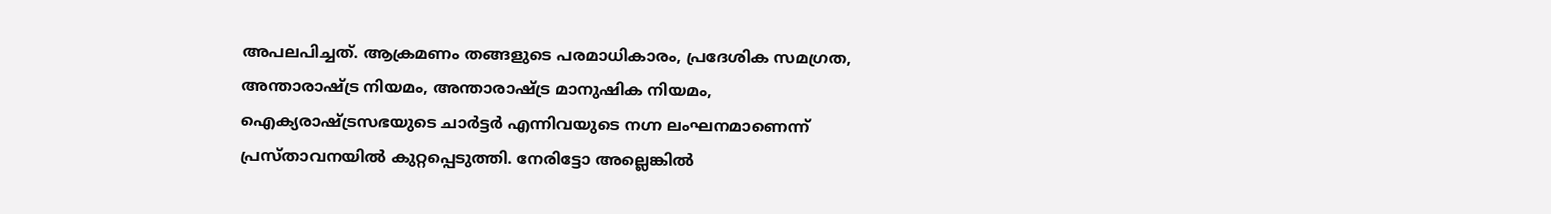അപലപിച്ചത്. ആക്രമണം തങ്ങളുടെ പരമാധികാരം, പ്രദേശിക സമഗ്രത, അന്താരാഷ്ട്ര നിയമം, അന്താരാഷ്ട്ര മാനുഷിക നിയമം, ഐക്യരാഷ്ട്രസഭയുടെ ചാർട്ടർ എന്നിവയുടെ നഗ്ന ലംഘനമാണെന്ന് പ്രസ്താവനയിൽ കുറ്റപ്പെടുത്തി. നേരിട്ടോ അല്ലെങ്കിൽ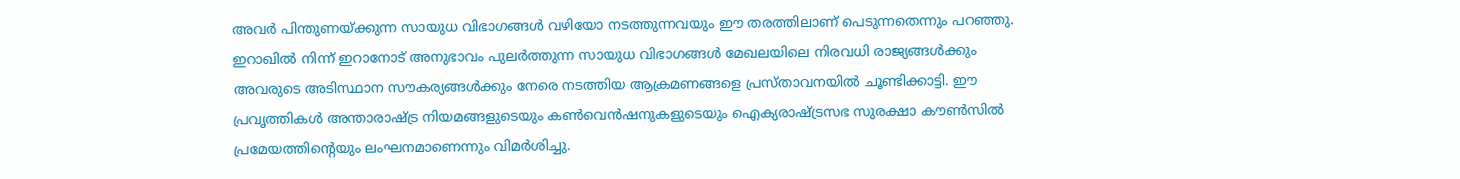അവർ പിന്തുണയ്ക്കുന്ന സായുധ വിഭാഗങ്ങൾ വഴിയോ നടത്തുന്നവയും ഈ തരത്തിലാണ് പെടുന്നതെന്നും പറഞ്ഞു.
ഇറാഖിൽ നിന്ന് ഇറാനോട് അനുഭാവം പുലർത്തുന്ന സായുധ വിഭാഗങ്ങൾ മേഖലയിലെ നിരവധി രാജ്യങ്ങൾക്കും അവരുടെ അടിസ്ഥാന സൗകര്യങ്ങൾക്കും നേരെ നടത്തിയ ആക്രമണങ്ങളെ പ്രസ്താവനയിൽ ചൂണ്ടിക്കാട്ടി. ഈ പ്രവൃത്തികൾ അന്താരാഷ്ട്ര നിയമങ്ങളുടെയും കൺവെൻഷനുകളുടെയും ഐക്യരാഷ്ട്രസഭ സുരക്ഷാ കൗൺസിൽ പ്രമേയത്തിന്റെയും ലംഘനമാണെന്നും വിമർശിച്ചു.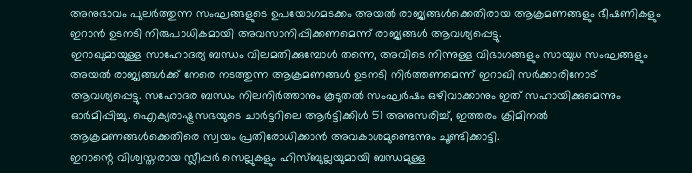അനുഭാവം പുലർത്തുന്ന സംഘങ്ങളുടെ ഉപയോഗമടക്കം അയൽ രാജ്യങ്ങൾക്കെതിരായ ആക്രമണങ്ങളും ഭീഷണികളും ഇറാൻ ഉടനടി നിരുപാധികമായി അവസാനിപ്പിക്കണമെന്ന് രാജ്യങ്ങൾ ആവശ്യപ്പെട്ടു.
ഇറാഖുമായുള്ള സാഹോദര്യ ബന്ധം വിലമതിക്കുമ്പോൾ തന്നെ, അവിടെ നിന്നുള്ള വിഭാഗങ്ങളും സായുധ സംഘങ്ങളും അയൽ രാജ്യങ്ങൾക്ക് നേരെ നടത്തുന്ന ആക്രമണങ്ങൾ ഉടനടി നിർത്തണമെന്ന് ഇറാഖി സർക്കാരിനോട് ആവശ്യപ്പെട്ടു. സഹോദര ബന്ധം നിലനിർത്താനും കൂടുതൽ സംഘർഷം ഒഴിവാക്കാനും ഇത് സഹായിക്കുമെന്നും ഓർമിപ്പിച്ചു. ഐക്യരാഷ്ട്രസഭയുടെ ചാർട്ടറിലെ ആർട്ടിക്കിൾ 51 അനുസരിച്ച്, ഇത്തരം ക്രിമിനൽ ആക്രമണങ്ങൾക്കെതിരെ സ്വയം പ്രതിരോധിക്കാൻ അവകാശമുണ്ടെന്നും ചൂണ്ടിക്കാട്ടി.
ഇറാന്റെ വിശ്വസ്തരായ സ്ലീപ്പർ സെല്ലുകളും ഹിസ്ബുല്ലയുമായി ബന്ധമുള്ള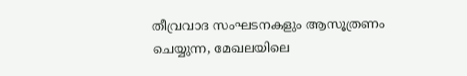തീവ്രവാദ സംഘടനകളും ആസൂത്രണം ചെയ്യുന്ന, മേഖലയിലെ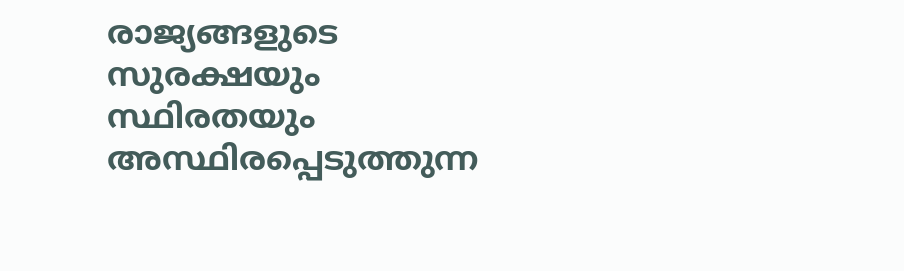രാജ്യങ്ങളുടെ സുരക്ഷയും സ്ഥിരതയും അസ്ഥിരപ്പെടുത്തുന്ന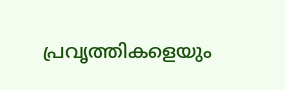പ്രവൃത്തികളെയും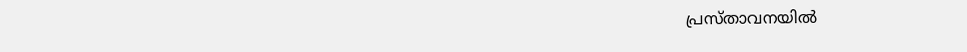പ്രസ്താവനയിൽ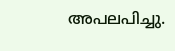അപലപിച്ചു.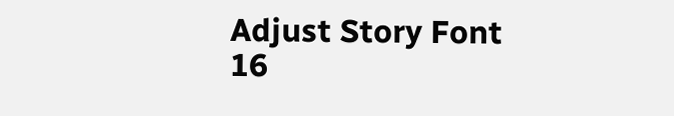Adjust Story Font
16